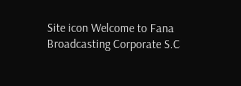Site icon Welcome to Fana Broadcasting Corporate S.C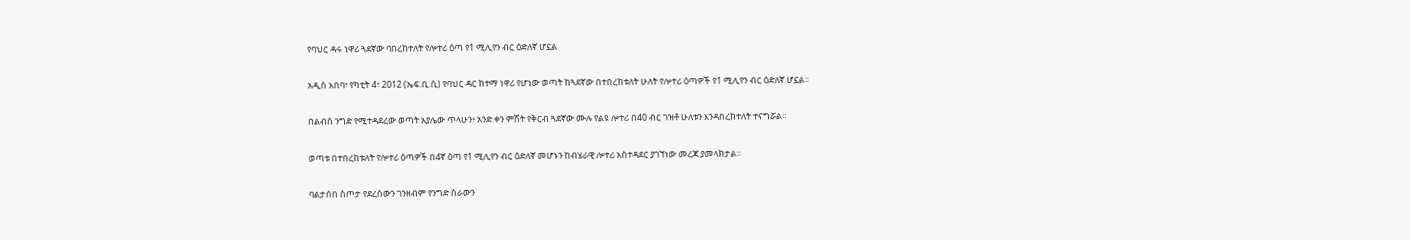የባህር ዳሩ ነዋሪ ጓደኛው ባበረከተለት የሎተሪ ዕጣ የ1 ሚሊየን ብር ዕድለኛ ሆኗል

አዲስ አበባ፣ የካቲት 4፣ 2012 (ኤፍ.ቢ.ሲ) የባህር ዳር ከተማ ነዋሪ የሆነው ወጣት ከጓደኛው በተበረከቱለት ሁለት የሎተሪ ዕጣዎች የ1 ሚሊየን ብር ዕድለኛ ሆኗል።

በልብስ ንግድ የሚተዳደረው ወጣት አያሌው ጥላሁን፥ አንድ ቀን ምሽት የቅርብ ጓደኛው ሙሉ የልዩ ሎተሪ በ40 ብር ገዝቶ ሁለቱን እንዳበረከተለት ተናግሯል።

ወጣቱ በተበረከቱለት የሎተሪ ዕጣዎች በ4ኛ ዕጣ የ1 ሚሊየን ብር ዕድለኛ መሆኑን ከብሄራዊ ሎተሪ አስተዳደር ያገኘነው መረጃ ያመላክታል።

ባልታሰበ ስጦታ የደረሰውን ገንዘብም የንግድ ስራውን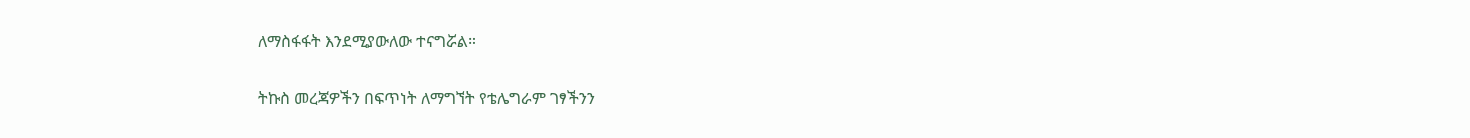ለማስፋፋት እንደሚያውለው ተናግሯል።

ትኩስ መረጃዎችን በፍጥነት ለማግኘት የቴሌግራም ገፃችንን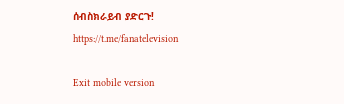ሰብስክራይብ ያድርጉ!
https://t.me/fanatelevision

Exit mobile version